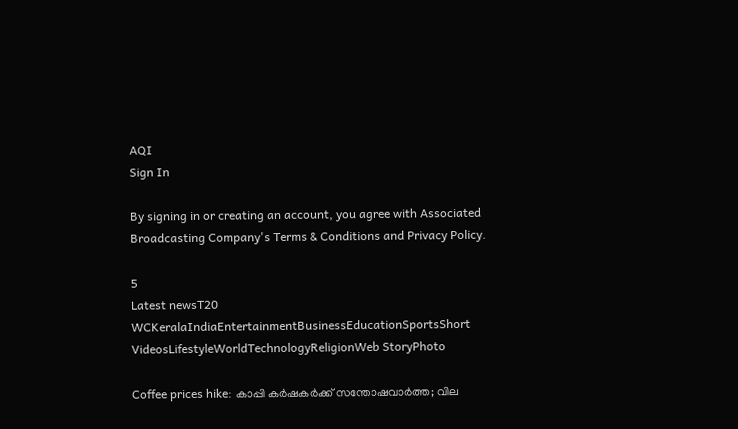AQI
Sign In

By signing in or creating an account, you agree with Associated Broadcasting Company's Terms & Conditions and Privacy Policy.

5
Latest newsT20 WCKeralaIndiaEntertainmentBusinessEducationSportsShort VideosLifestyleWorldTechnologyReligionWeb StoryPhoto

Coffee prices hike: കാപ്പി കർഷകർക്ക് സന്തോഷവാർത്ത; വില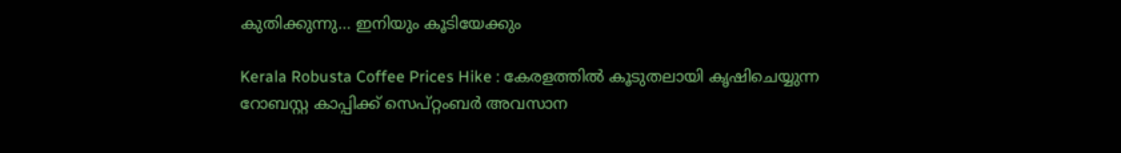കുതിക്കുന്നു… ഇനിയും കൂടിയേക്കും

Kerala Robusta Coffee Prices Hike : കേരളത്തിൽ കൂടുതലായി കൃഷിചെയ്യുന്ന റോബസ്റ്റ കാപ്പിക്ക് സെപ്റ്റംബർ അവസാന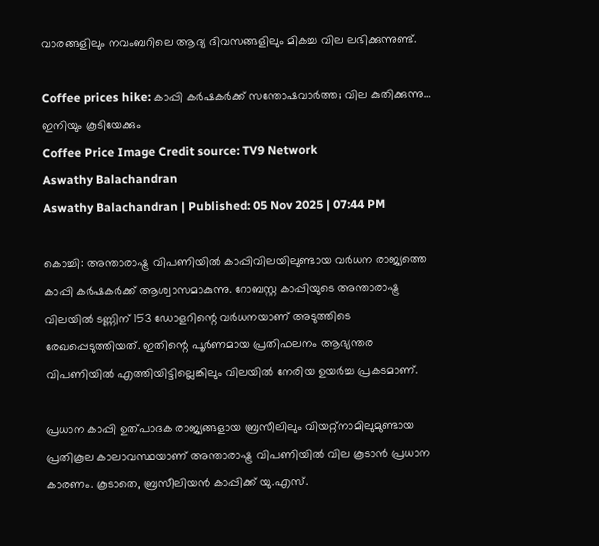വാരങ്ങളിലും നവംബറിലെ ആദ്യ ദിവസങ്ങളിലും മികച്ച വില ലഭിക്കുന്നുണ്ട്.

Coffee prices hike: കാപ്പി കർഷകർക്ക് സന്തോഷവാർത്ത; വില കുതിക്കുന്നു… ഇനിയും കൂടിയേക്കും
Coffee Price Image Credit source: TV9 Network
Aswathy Balachandran
Aswathy Balachandran | Published: 05 Nov 2025 | 07:44 PM

കൊച്ചി: അന്താരാഷ്ട്ര വിപണിയിൽ കാപ്പിവിലയിലുണ്ടായ വർധന രാജ്യത്തെ കാപ്പി കർഷകർക്ക് ആശ്വാസമാകുന്നു. റോബസ്റ്റ കാപ്പിയുടെ അന്താരാഷ്ട്ര വിലയിൽ ടണ്ണിന് 153 ഡോളറിന്റെ വർധനയാണ് അടുത്തിടെ രേഖപ്പെടുത്തിയത്. ഇതിന്റെ പൂർണമായ പ്രതിഫലനം ആഭ്യന്തര വിപണിയിൽ എത്തിയിട്ടില്ലെങ്കിലും വിലയിൽ നേരിയ ഉയർച്ച പ്രകടമാണ്.

പ്രധാന കാപ്പി ഉത്പാദക രാജ്യങ്ങളായ ബ്രസീലിലും വിയറ്റ്‌നാമിലുമുണ്ടായ പ്രതികൂല കാലാവസ്ഥയാണ് അന്താരാഷ്ട്ര വിപണിയിൽ വില കൂടാൻ പ്രധാന കാരണം. കൂടാതെ, ബ്രസീലിയൻ കാപ്പിക്ക് യു.എസ്.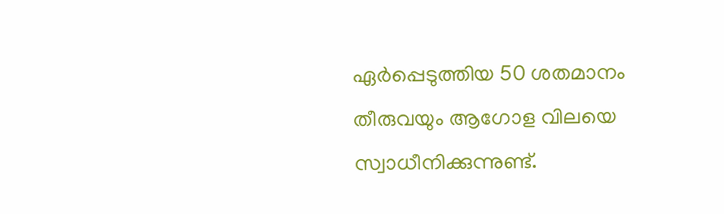ഏർപ്പെടുത്തിയ 50 ശതമാനം തീരുവയും ആഗോള വിലയെ സ്വാധീനിക്കുന്നുണ്ട്.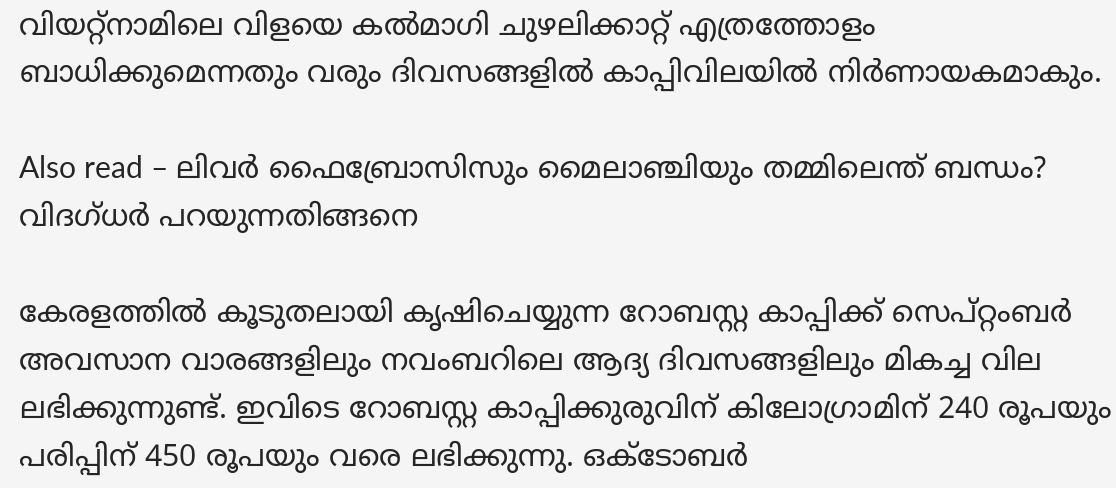വിയറ്റ്‌നാമിലെ വിളയെ കൽമാഗി ചുഴലിക്കാറ്റ് എത്രത്തോളം ബാധിക്കുമെന്നതും വരും ദിവസങ്ങളിൽ കാപ്പിവിലയിൽ നിർണായകമാകും.

Also read – ലിവർ ഫൈബ്രോസിസും മൈലാഞ്ചിയും തമ്മിലെന്ത് ബന്ധം? വിദഗ്ധർ പറയുന്നതിങ്ങനെ

കേരളത്തിൽ കൂടുതലായി കൃഷിചെയ്യുന്ന റോബസ്റ്റ കാപ്പിക്ക് സെപ്റ്റംബർ അവസാന വാരങ്ങളിലും നവംബറിലെ ആദ്യ ദിവസങ്ങളിലും മികച്ച വില ലഭിക്കുന്നുണ്ട്. ഇവിടെ റോബസ്റ്റ കാപ്പിക്കുരുവിന് കിലോഗ്രാമിന് 240 രൂപയും പരിപ്പിന് 450 രൂപയും വരെ ലഭിക്കുന്നു. ഒക്ടോബർ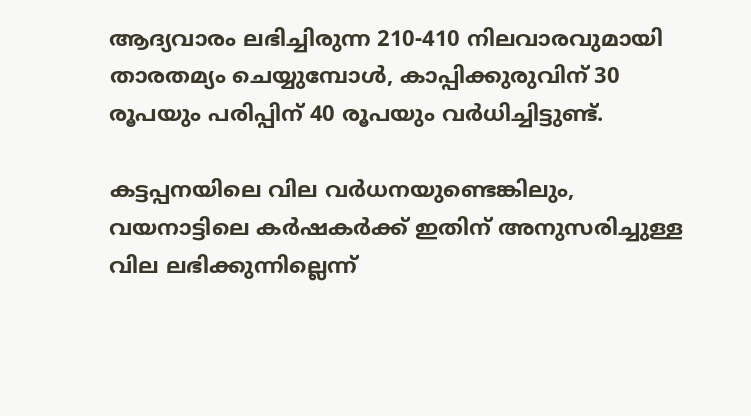ആദ്യവാരം ലഭിച്ചിരുന്ന 210-410 നിലവാരവുമായി താരതമ്യം ചെയ്യുമ്പോൾ, കാപ്പിക്കുരുവിന് 30 രൂപയും പരിപ്പിന് 40 രൂപയും വർധിച്ചിട്ടുണ്ട്.

കട്ടപ്പനയിലെ വില വർധനയുണ്ടെങ്കിലും, വയനാട്ടിലെ കർഷകർക്ക് ഇതിന് അനുസരിച്ചുള്ള വില ലഭിക്കുന്നില്ലെന്ന്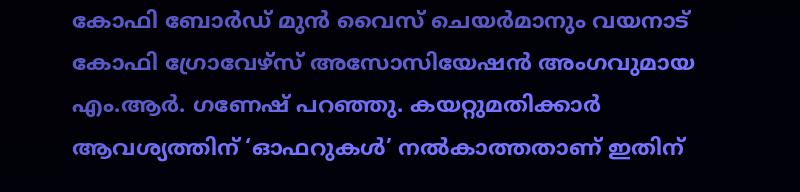കോഫി ബോർഡ് മുൻ വൈസ് ചെയർമാനും വയനാട് കോഫി ഗ്രോവേഴ്‌സ് അസോസിയേഷൻ അംഗവുമായ എം.ആർ. ഗണേഷ് പറഞ്ഞു. കയറ്റുമതിക്കാർ ആവശ്യത്തിന് ‘ഓഫറുകൾ’ നൽകാത്തതാണ് ഇതിന്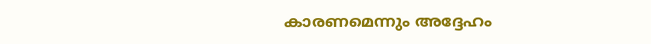കാരണമെന്നും അദ്ദേഹം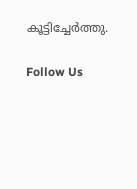കൂട്ടിച്ചേർത്തു.

Follow Us